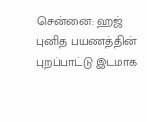சென்னை: ஹஜ் புனித பயணத்தின் புறப்பாட்டு இடமாக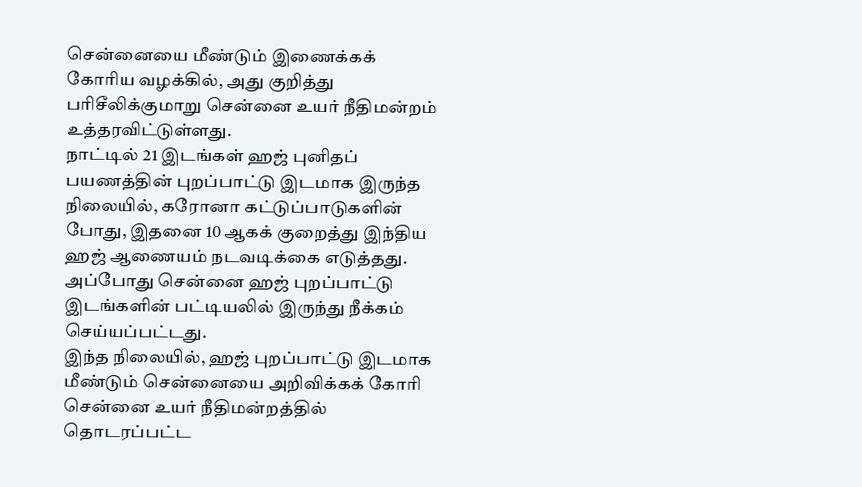சென்னையை மீண்டும் இணைக்கக் கோரிய வழக்கில், அது குறித்து பரிசீலிக்குமாறு சென்னை உயர் நீதிமன்றம் உத்தரவிட்டுள்ளது.
நாட்டில் 21 இடங்கள் ஹஜ் புனிதப் பயணத்தின் புறப்பாட்டு இடமாக இருந்த நிலையில், கரோனா கட்டுப்பாடுகளின் போது, இதனை 10 ஆகக் குறைத்து இந்திய ஹஜ் ஆணையம் நடவடிக்கை எடுத்தது. அப்போது சென்னை ஹஜ் புறப்பாட்டு இடங்களின் பட்டியலில் இருந்து நீக்கம் செய்யப்பட்டது.
இந்த நிலையில், ஹஜ் புறப்பாட்டு இடமாக மீண்டும் சென்னையை அறிவிக்கக் கோரி சென்னை உயர் நீதிமன்றத்தில் தொடரப்பட்ட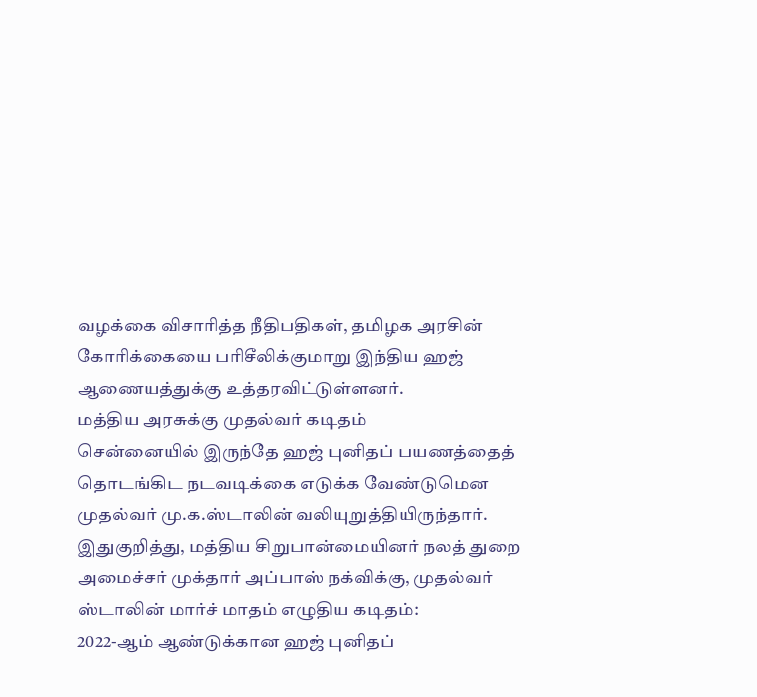வழக்கை விசாரித்த நீதிபதிகள், தமிழக அரசின் கோரிக்கையை பரிசீலிக்குமாறு இந்திய ஹஜ் ஆணையத்துக்கு உத்தரவிட்டுள்ளனர்.
மத்திய அரசுக்கு முதல்வர் கடிதம்
சென்னையில் இருந்தே ஹஜ் புனிதப் பயணத்தைத் தொடங்கிட நடவடிக்கை எடுக்க வேண்டுமென முதல்வர் மு.க.ஸ்டாலின் வலியுறுத்தியிருந்தார்.
இதுகுறித்து, மத்திய சிறுபான்மையினர் நலத் துறை அமைச்சர் முக்தார் அப்பாஸ் நக்விக்கு, முதல்வர் ஸ்டாலின் மார்ச் மாதம் எழுதிய கடிதம்:
2022-ஆம் ஆண்டுக்கான ஹஜ் புனிதப்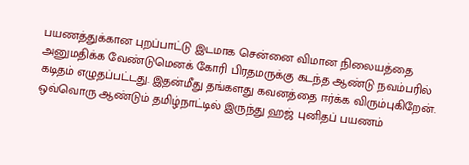பயணத்துக்கான புறப்பாட்டு இடமாக சென்னை விமான நிலையத்தை அனுமதிக்க வேண்டுமெனக் கோரி பிரதமருக்கு கடந்த ஆண்டு நவம்பரில் கடிதம் எழுதப்பட்டது. இதன்மீது தங்களது கவனத்தை ஈர்க்க விரும்புகிறேன். ஒவ்வொரு ஆண்டும் தமிழ்நாட்டில் இருந்து ஹஜ் புனிதப் பயணம்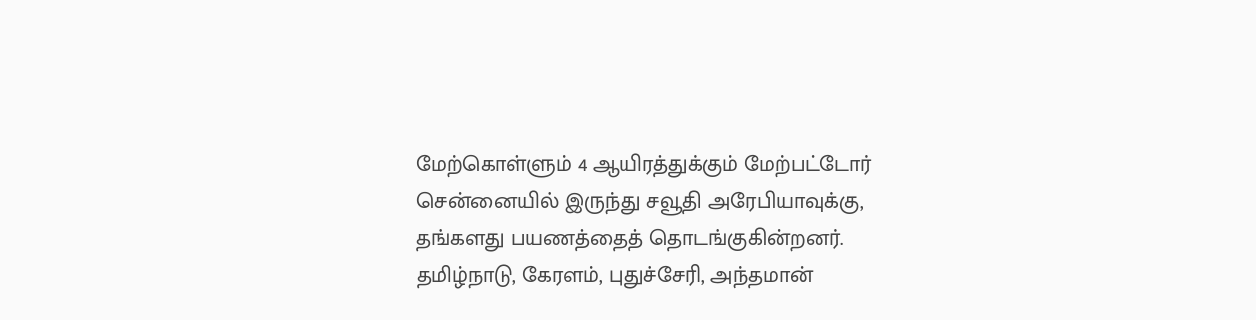மேற்கொள்ளும் 4 ஆயிரத்துக்கும் மேற்பட்டோர் சென்னையில் இருந்து சவூதி அரேபியாவுக்கு, தங்களது பயணத்தைத் தொடங்குகின்றனர்.
தமிழ்நாடு, கேரளம், புதுச்சேரி, அந்தமான்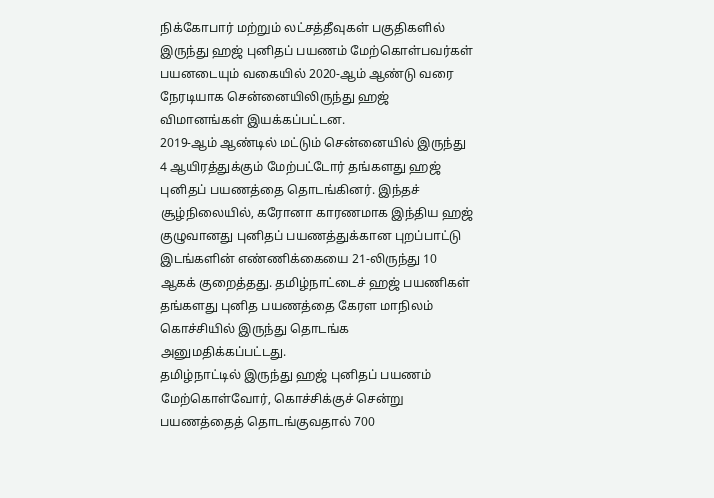நிக்கோபார் மற்றும் லட்சத்தீவுகள் பகுதிகளில் இருந்து ஹஜ் புனிதப் பயணம் மேற்கொள்பவர்கள் பயனடையும் வகையில் 2020-ஆம் ஆண்டு வரை நேரடியாக சென்னையிலிருந்து ஹஜ் விமானங்கள் இயக்கப்பட்டன.
2019-ஆம் ஆண்டில் மட்டும் சென்னையில் இருந்து 4 ஆயிரத்துக்கும் மேற்பட்டோர் தங்களது ஹஜ் புனிதப் பயணத்தை தொடங்கினர். இந்தச் சூழ்நிலையில், கரோனா காரணமாக இந்திய ஹஜ் குழுவானது புனிதப் பயணத்துக்கான புறப்பாட்டு இடங்களின் எண்ணிக்கையை 21-லிருந்து 10 ஆகக் குறைத்தது. தமிழ்நாட்டைச் ஹஜ் பயணிகள் தங்களது புனித பயணத்தை கேரள மாநிலம் கொச்சியில் இருந்து தொடங்க அனுமதிக்கப்பட்டது.
தமிழ்நாட்டில் இருந்து ஹஜ் புனிதப் பயணம் மேற்கொள்வோர், கொச்சிக்குச் சென்று பயணத்தைத் தொடங்குவதால் 700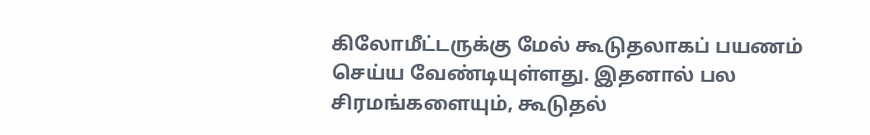கிலோமீட்டருக்கு மேல் கூடுதலாகப் பயணம் செய்ய வேண்டியுள்ளது. இதனால் பல சிரமங்களையும், கூடுதல்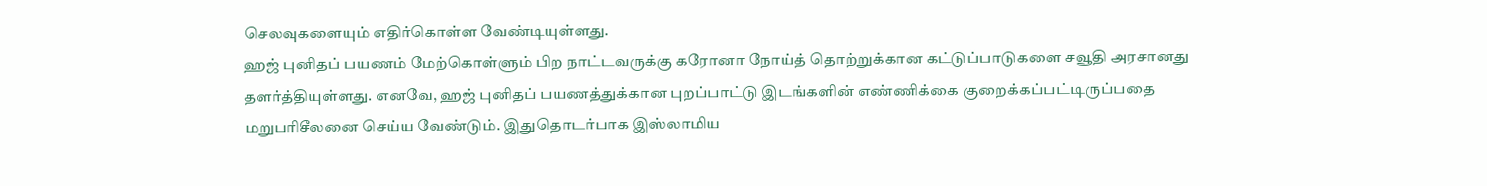செலவுகளையும் எதிர்கொள்ள வேண்டியுள்ளது.
ஹஜ் புனிதப் பயணம் மேற்கொள்ளும் பிற நாட்டவருக்கு கரோனா நோய்த் தொற்றுக்கான கட்டுப்பாடுகளை சவூதி அரசானது தளர்த்தியுள்ளது. எனவே, ஹஜ் புனிதப் பயணத்துக்கான புறப்பாட்டு இடங்களின் எண்ணிக்கை குறைக்கப்பட்டிருப்பதை மறுபரிசீலனை செய்ய வேண்டும். இதுதொடர்பாக இஸ்லாமிய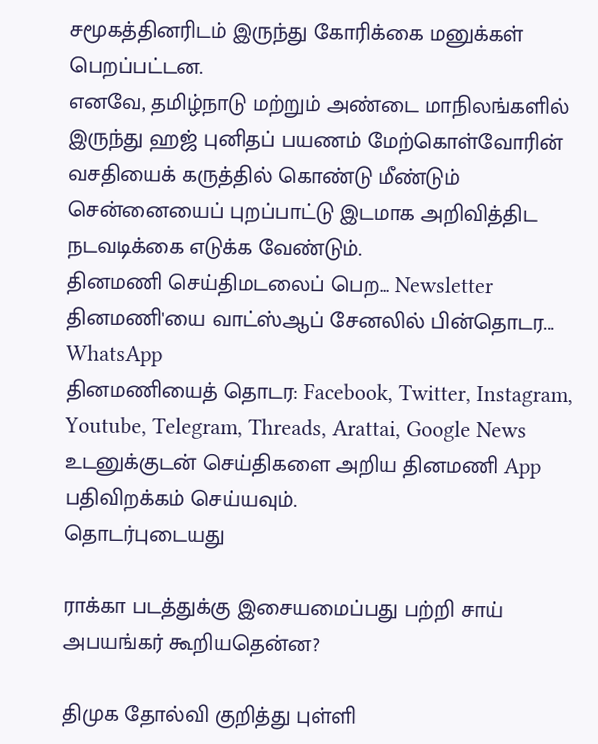சமூகத்தினரிடம் இருந்து கோரிக்கை மனுக்கள் பெறப்பட்டன.
எனவே, தமிழ்நாடு மற்றும் அண்டை மாநிலங்களில் இருந்து ஹஜ் புனிதப் பயணம் மேற்கொள்வோரின் வசதியைக் கருத்தில் கொண்டு மீண்டும் சென்னையைப் புறப்பாட்டு இடமாக அறிவித்திட நடவடிக்கை எடுக்க வேண்டும்.
தினமணி செய்திமடலைப் பெற... Newsletter
தினமணி'யை வாட்ஸ்ஆப் சேனலில் பின்தொடர... WhatsApp
தினமணியைத் தொடர: Facebook, Twitter, Instagram, Youtube, Telegram, Threads, Arattai, Google News
உடனுக்குடன் செய்திகளை அறிய தினமணி App பதிவிறக்கம் செய்யவும்.
தொடர்புடையது

ராக்கா படத்துக்கு இசையமைப்பது பற்றி சாய் அபயங்கர் கூறியதென்ன?

திமுக தோல்வி குறித்து புள்ளி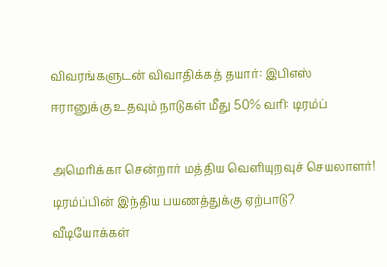விவரங்களுடன் விவாதிக்கத் தயார்: இபிஎஸ்
ஈரானுக்கு உதவும் நாடுகள் மீது 50% வரி: டிரம்ப்

அமெரிக்கா சென்றார் மத்திய வெளியுறவுச் செயலாளர்! டிரம்ப்பின் இந்திய பயணத்துக்கு ஏற்பாடு?
வீடியோக்கள்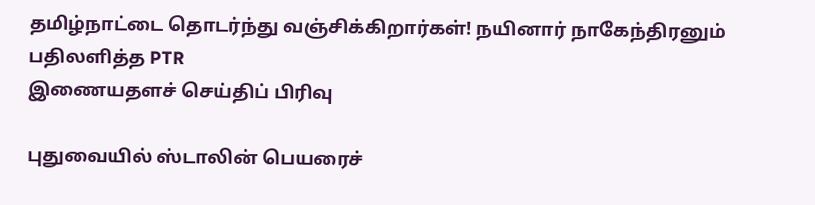தமிழ்நாட்டை தொடர்ந்து வஞ்சிக்கிறார்கள்! நயினார் நாகேந்திரனும் பதிலளித்த PTR
இணையதளச் செய்திப் பிரிவு

புதுவையில் ஸ்டாலின் பெயரைச்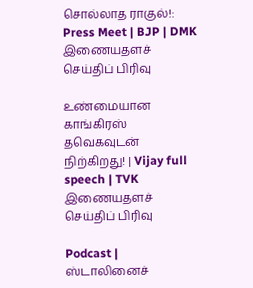சொல்லாத ராகுல்!: Press Meet | BJP | DMK
இணையதளச் செய்திப் பிரிவு

உண்மையான காங்கிரஸ் தவெகவுடன் நிற்கிறது! | Vijay full speech | TVK
இணையதளச் செய்திப் பிரிவு

Podcast | ஸ்டாலினைச்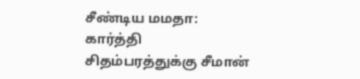சீண்டிய மமதா: கார்த்தி சிதம்பரத்துக்கு சீமான்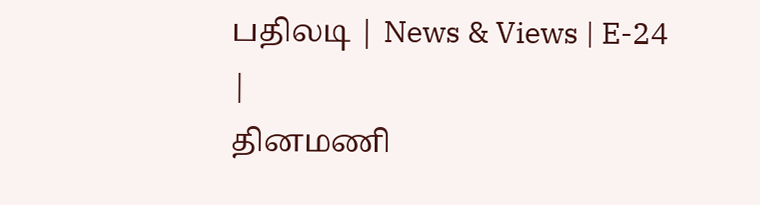பதிலடி | News & Views | E-24 |
தினமணி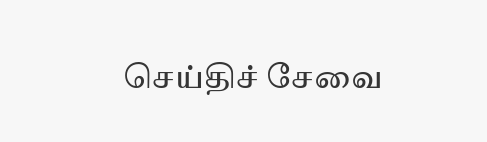செய்திச் சேவை